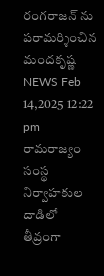రంగరాజన్ ను పరామర్శించిన మందకృష్ణ
NEWS Feb 14,2025 12:22 pm
రామరాజ్యం సంస్థ నిర్వాహకుల దాడిలో తీవ్రంగా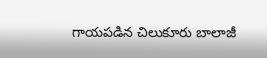గాయపడిన చిలుకూరు బాలాజీ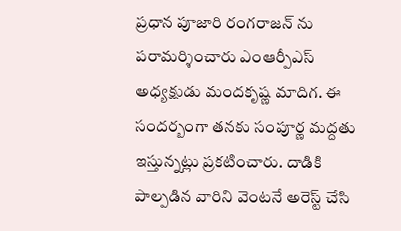ప్రధాన పూజారి రంగరాజన్ ను పరామర్శించారు ఎంఆర్పీఎస్ అధ్యక్షుడు మందకృష్ణ మాదిగ. ఈ సందర్బంగా తనకు సంపూర్ణ మద్దతు ఇస్తున్నట్లు ప్రకటించారు. దాడికి పాల్పడిన వారిని వెంటనే అరెస్ట్ చేసి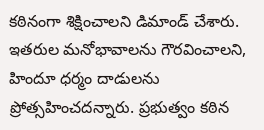కఠినంగా శిక్షించాలని డిమాండ్ చేశారు. ఇతరుల మనోభావాలను గౌరవించాలని, హిందూ ధర్మం దాడులను ప్రోత్సహించదన్నారు. ప్రభుత్వం కఠిన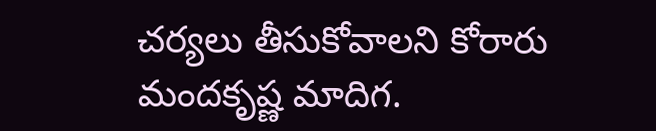చర్యలు తీసుకోవాలని కోరారు మందకృష్ణ మాదిగ.